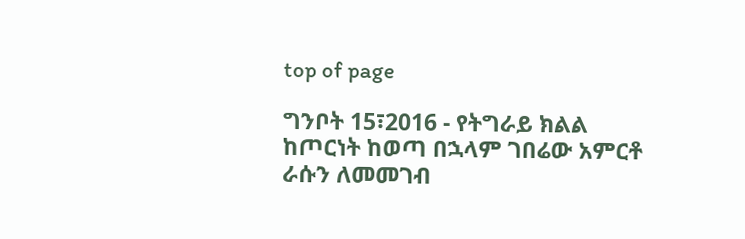top of page

ግንቦት 15፣2016 - የትግራይ ክልል ከጦርነት ከወጣ በኋላም ገበሬው አምርቶ ራሱን ለመመገብ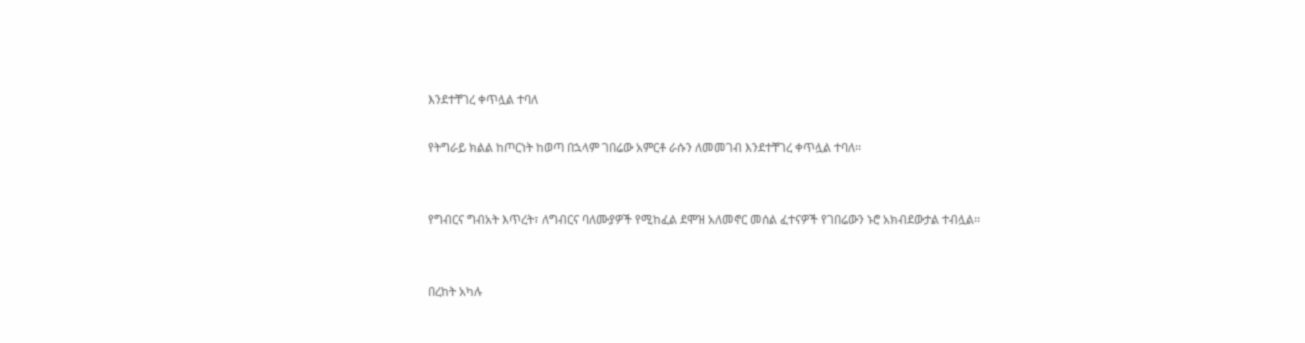እንደተቸገረ ቀጥሏል ተባለ

የትግራይ ክልል ከጦርነት ከወጣ በኋላም ገበሬው አምርቶ ራሱን ለመመገብ እንደተቸገረ ቀጥሏል ተባለ፡፡


የግብርና ግብአት እጥረት፣ ለግብርና ባለሙያዎች የሚከፈል ደሞዝ አለመኖር መሰል ፈተናዎች የገበሬውን ኑሮ አክብደውታል ተብሏል፡፡


በረከት አካሉ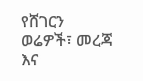የሸገርን ወሬዎች፣ መረጃ እና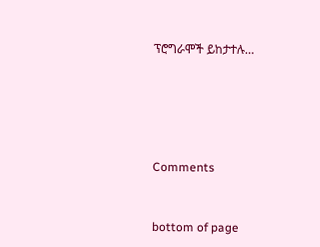ፕሮግራሞች ይከታተሉ…





Comments


bottom of page